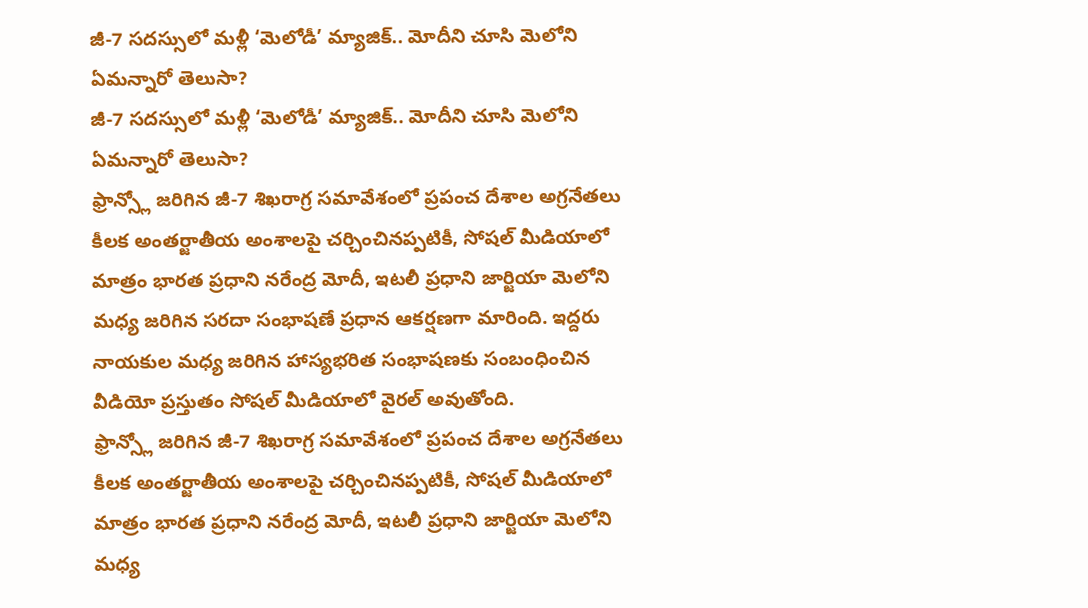జీ-7 సదస్సులో మళ్లీ ‘మెలోడీ’ మ్యాజిక్.. మోదీని చూసి మెలోని ఏమన్నారో తెలుసా?
జీ-7 సదస్సులో మళ్లీ ‘మెలోడీ’ మ్యాజిక్.. మోదీని చూసి మెలోని ఏమన్నారో తెలుసా?
ఫ్రాన్స్లో జరిగిన జీ-7 శిఖరాగ్ర సమావేశంలో ప్రపంచ దేశాల అగ్రనేతలు కీలక అంతర్జాతీయ అంశాలపై చర్చించినప్పటికీ, సోషల్ మీడియాలో మాత్రం భారత ప్రధాని నరేంద్ర మోదీ, ఇటలీ ప్రధాని జార్జియా మెలోని మధ్య జరిగిన సరదా సంభాషణే ప్రధాన ఆకర్షణగా మారింది. ఇద్దరు నాయకుల మధ్య జరిగిన హాస్యభరిత సంభాషణకు సంబంధించిన వీడియో ప్రస్తుతం సోషల్ మీడియాలో వైరల్ అవుతోంది.
ఫ్రాన్స్లో జరిగిన జీ-7 శిఖరాగ్ర సమావేశంలో ప్రపంచ దేశాల అగ్రనేతలు కీలక అంతర్జాతీయ అంశాలపై చర్చించినప్పటికీ, సోషల్ మీడియాలో మాత్రం భారత ప్రధాని నరేంద్ర మోదీ, ఇటలీ ప్రధాని జార్జియా మెలోని మధ్య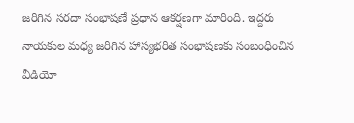జరిగిన సరదా సంభాషణే ప్రధాన ఆకర్షణగా మారింది. ఇద్దరు నాయకుల మధ్య జరిగిన హాస్యభరిత సంభాషణకు సంబంధించిన వీడియో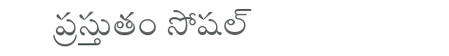ప్రస్తుతం సోషల్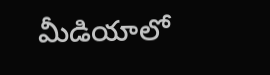మీడియాలో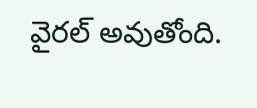వైరల్ అవుతోంది.